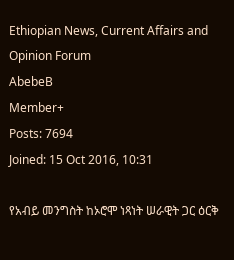Ethiopian News, Current Affairs and Opinion Forum
AbebeB
Member+
Posts: 7694
Joined: 15 Oct 2016, 10:31

የአብይ መንግስት ከኦሮሞ ነጻነት ሠራዊት ጋር ዕርቅ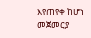እየጠየቀ ከሆነ መጀመርያ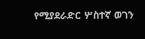የሚያደራድር ሦስተኛ ወገን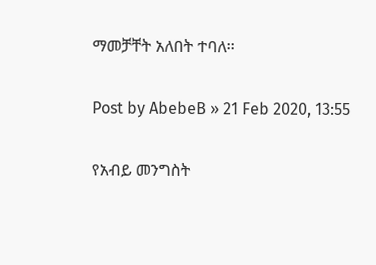ማመቻቸት አለበት ተባለ፡፡

Post by AbebeB » 21 Feb 2020, 13:55

የአብይ መንግስት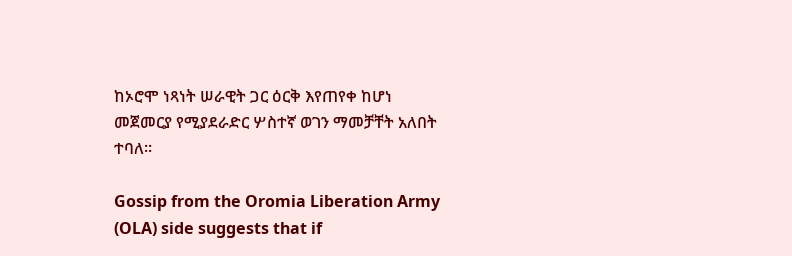ከኦሮሞ ነጻነት ሠራዊት ጋር ዕርቅ እየጠየቀ ከሆነ መጀመርያ የሚያደራድር ሦስተኛ ወገን ማመቻቸት አለበት ተባለ፡፡

Gossip from the Oromia Liberation Army (OLA) side suggests that if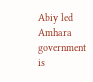Abiy led Amhara government is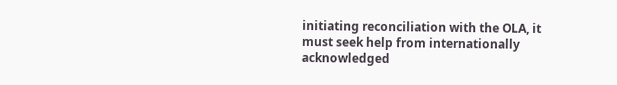initiating reconciliation with the OLA, it must seek help from internationally acknowledged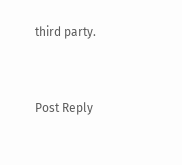third party.


Post Reply